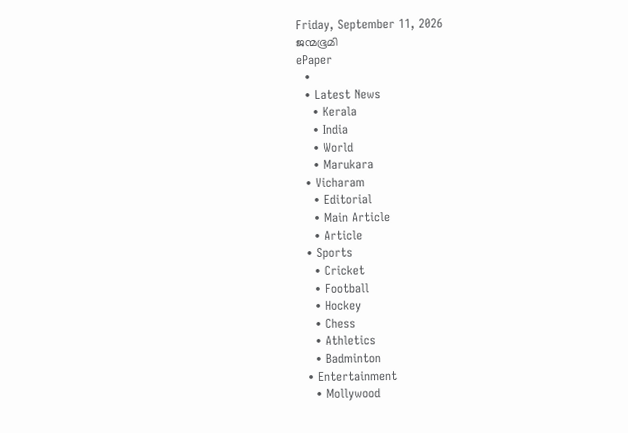Friday, September 11, 2026
ജന്മഭൂമി
ePaper
  •
  • Latest News
    • Kerala
    • India
    • World
    • Marukara
  • Vicharam
    • Editorial
    • Main Article
    • Article
  • Sports
    • Cricket
    • Football
    • Hockey
    • Chess
    • Athletics
    • Badminton
  • Entertainment
    • Mollywood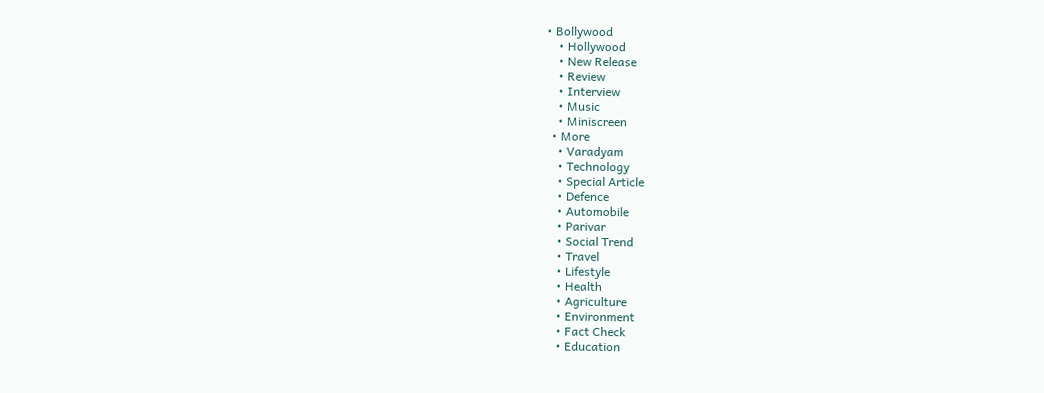• Bollywood
    • Hollywood
    • New Release
    • Review
    • Interview
    • Music
    • Miniscreen
  • More
    • Varadyam
    • Technology
    • Special Article
    • Defence
    • Automobile
    • Parivar
    • Social Trend
    • Travel
    • Lifestyle
    • Health
    • Agriculture
    • Environment
    • Fact Check
    • Education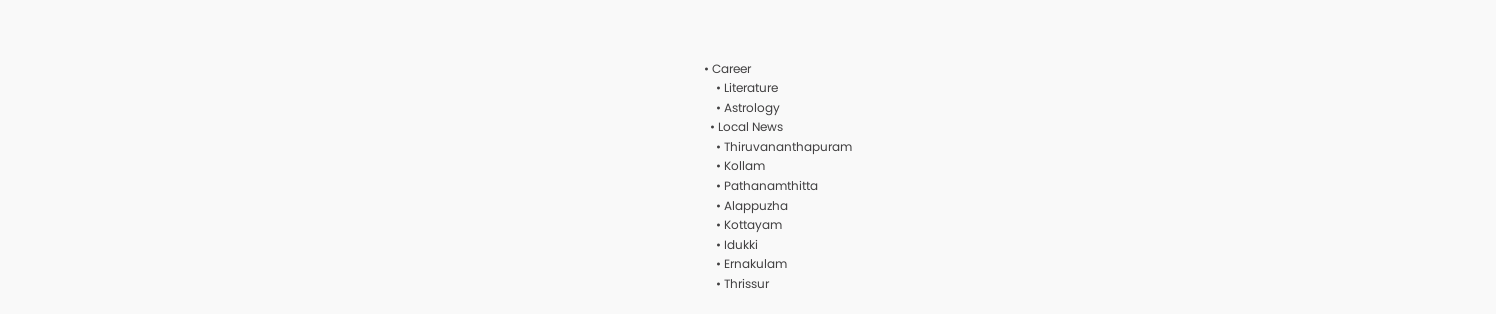• Career
    • Literature
    • Astrology
  • Local News
    • Thiruvananthapuram
    • Kollam
    • Pathanamthitta
    • Alappuzha
    • Kottayam
    • Idukki
    • Ernakulam
    • Thrissur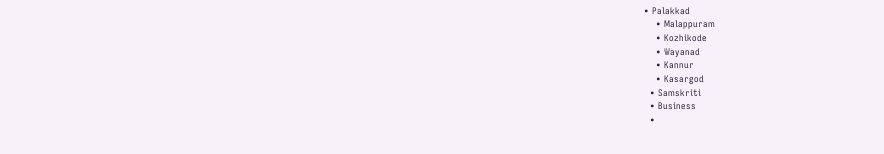• Palakkad
    • Malappuram
    • Kozhikode
    • Wayanad
    • Kannur
    • Kasargod
  • Samskriti
  • Business
  •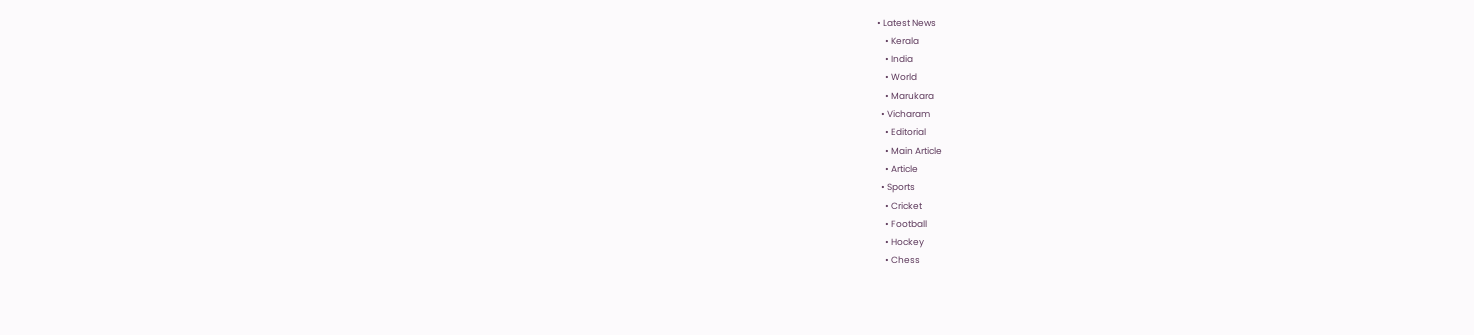• Latest News
    • Kerala
    • India
    • World
    • Marukara
  • Vicharam
    • Editorial
    • Main Article
    • Article
  • Sports
    • Cricket
    • Football
    • Hockey
    • Chess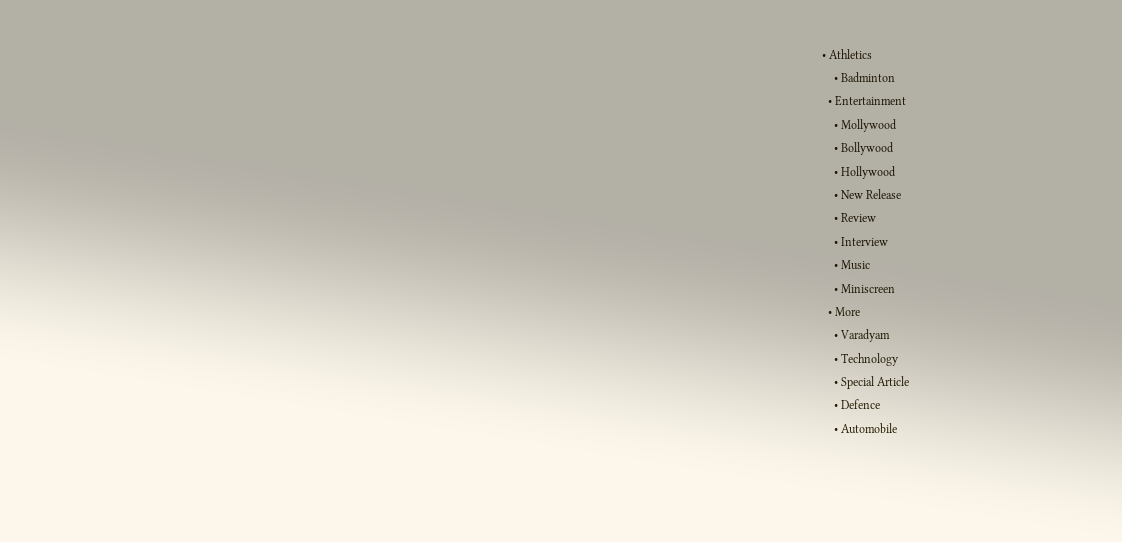• Athletics
    • Badminton
  • Entertainment
    • Mollywood
    • Bollywood
    • Hollywood
    • New Release
    • Review
    • Interview
    • Music
    • Miniscreen
  • More
    • Varadyam
    • Technology
    • Special Article
    • Defence
    • Automobile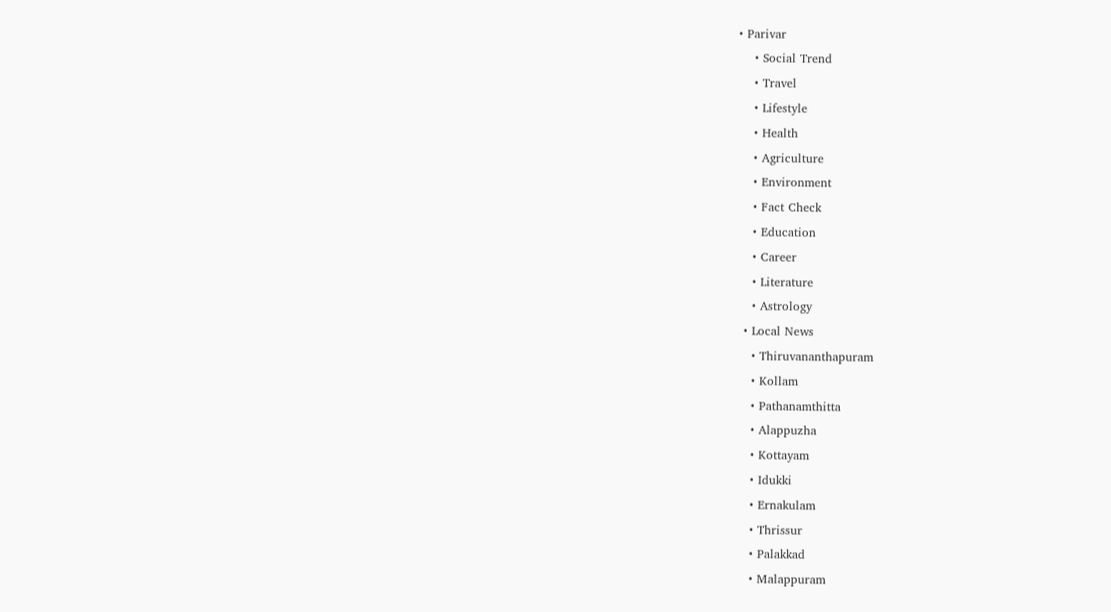• Parivar
    • Social Trend
    • Travel
    • Lifestyle
    • Health
    • Agriculture
    • Environment
    • Fact Check
    • Education
    • Career
    • Literature
    • Astrology
  • Local News
    • Thiruvananthapuram
    • Kollam
    • Pathanamthitta
    • Alappuzha
    • Kottayam
    • Idukki
    • Ernakulam
    • Thrissur
    • Palakkad
    • Malappuram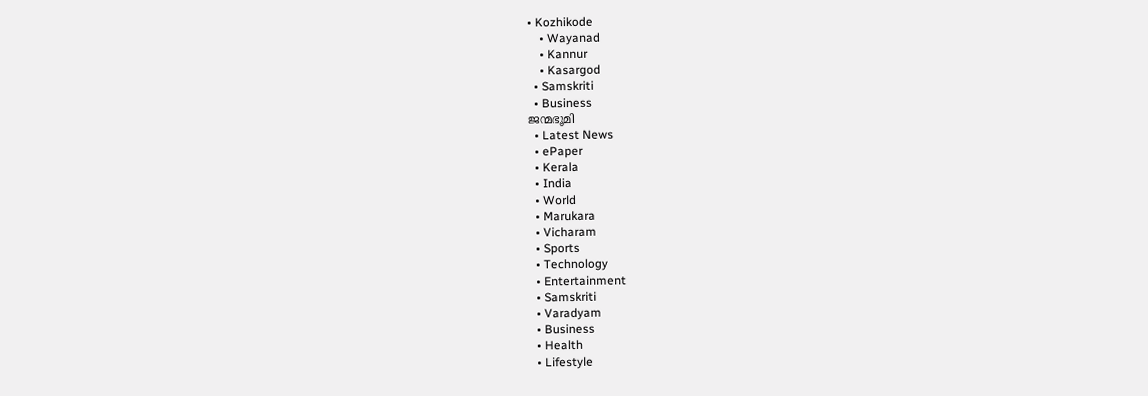• Kozhikode
    • Wayanad
    • Kannur
    • Kasargod
  • Samskriti
  • Business
ജന്മഭൂമി
  • Latest News
  • ePaper
  • Kerala
  • India
  • World
  • Marukara
  • Vicharam
  • Sports
  • Technology
  • Entertainment
  • Samskriti
  • Varadyam
  • Business
  • Health
  • Lifestyle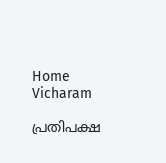Home Vicharam

പ്രതിപക്ഷ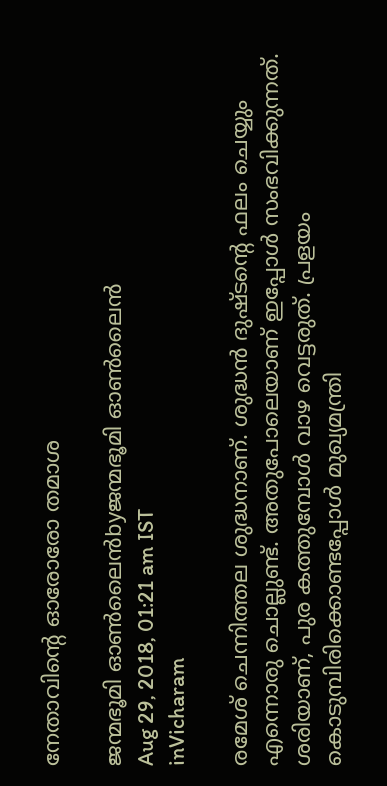നേതാവിന്റെ ഓരോരോ തമാശ

ജന്മഭൂമി ഓണ്‍ലൈന്‍byജന്മഭൂമി ഓണ്‍ലൈന്‍
Aug 29, 2018, 01:21 am IST
inVicharam

രമേശ് ചെന്നിത്തല ശുദ്ധനാണ്. ശുദ്ധന്‍ ദുഷ്ടന്റെ ഫലം ചെയ്യും എന്നൊരു ചൊല്ലുണ്ട്. അതുപോലെയാണ് ഇപ്പോള്‍ സംഭവിക്കുന്നത്. ശരിയാണ്, പുര കത്തുമ്പോള്‍ വാഴ വെട്ടരുത്. പ്രളയം കൊടുമ്പിരിക്കൊണ്ടപ്പോള്‍ മുഖ്യമന്ത്രി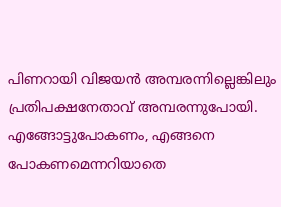പിണറായി വിജയന്‍ അമ്പരന്നില്ലെങ്കിലും പ്രതിപക്ഷനേതാവ് അമ്പരന്നുപോയി. എങ്ങോട്ടുപോകണം, എങ്ങനെ പോകണമെന്നറിയാതെ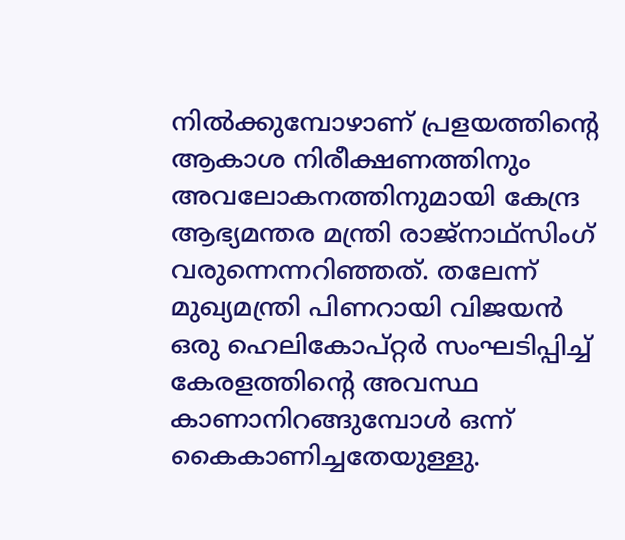നില്‍ക്കുമ്പോഴാണ് പ്രളയത്തിന്റെ ആകാശ നിരീക്ഷണത്തിനും അവലോകനത്തിനുമായി കേന്ദ്ര ആഭ്യമന്തര മന്ത്രി രാജ്‌നാഥ്‌സിംഗ് വരുന്നെന്നറിഞ്ഞത്. തലേന്ന് മുഖ്യമന്ത്രി പിണറായി വിജയന്‍ ഒരു ഹെലികോപ്റ്റര്‍ സംഘടിപ്പിച്ച് കേരളത്തിന്റെ അവസ്ഥ കാണാനിറങ്ങുമ്പോള്‍ ഒന്ന് കൈകാണിച്ചതേയുള്ളു.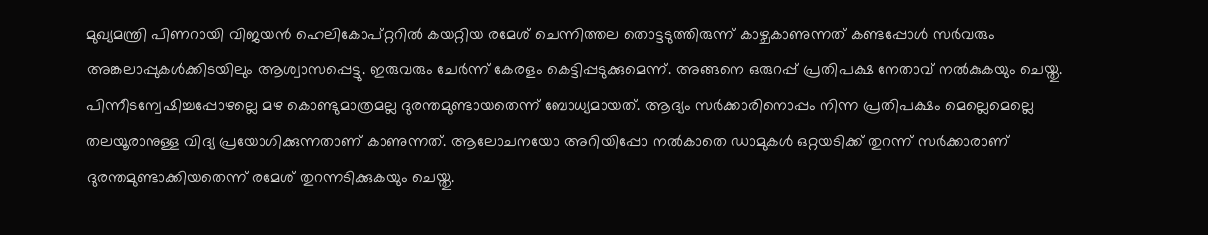മുഖ്യമന്ത്രി പിണറായി വിജയന്‍ ഹെലികോപ്റ്ററില്‍ കയറ്റിയ രമേശ് ചെന്നിത്തല തൊട്ടടുത്തിരുന്ന് കാഴ്ചകാണുന്നത് കണ്ടപ്പോള്‍ സര്‍വരും അങ്കലാപ്പുകള്‍ക്കിടയിലും ആശ്വാസപ്പെട്ടു. ഇരുവരും ചേര്‍ന്ന് കേരളം കെട്ടിപ്പടുക്കുമെന്ന്. അങ്ങനെ ഒരുറപ്പ് പ്രതിപക്ഷ നേതാവ് നല്‍കുകയും ചെയ്തു. പിന്നീടന്വേഷിച്ചപ്പോഴല്ലെ മഴ കൊണ്ടുമാത്രമല്ല ദുരന്തമുണ്ടായതെന്ന് ബോധ്യമായത്. ആദ്യം സര്‍ക്കാരിനൊപ്പം നിന്ന പ്രതിപക്ഷം മെല്ലെമെല്ലെ തലയൂരാനുള്ള വിദ്യ പ്രയോഗിക്കുന്നതാണ് കാണുന്നത്. ആലോചനയോ അറിയിപ്പോ നല്‍കാതെ ഡാമുകള്‍ ഒറ്റയടിക്ക് തുറന്ന് സര്‍ക്കാരാണ് ദുരന്തമുണ്ടാക്കിയതെന്ന് രമേശ് തുറന്നടിക്കുകയും ചെയ്തു.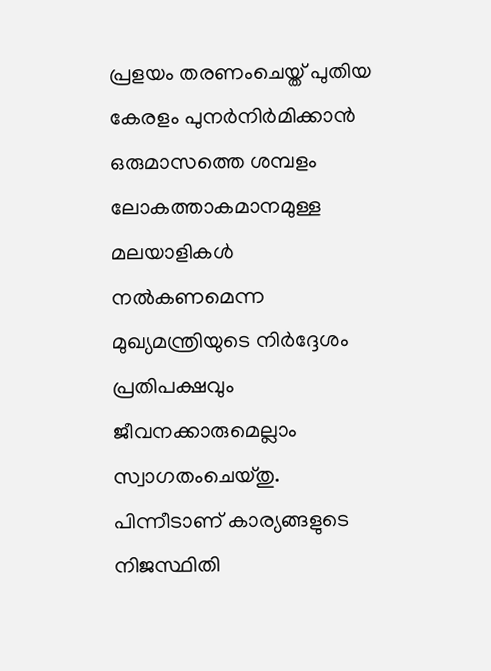പ്രളയം തരണംചെയ്ത് പുതിയ കേരളം പുനര്‍നിര്‍മിക്കാന്‍ ഒരുമാസത്തെ ശമ്പളം ലോകത്താകമാനമുള്ള മലയാളികള്‍ നല്‍കണമെന്ന മുഖ്യമന്ത്രിയുടെ നിര്‍ദ്ദേശം പ്രതിപക്ഷവും ജീവനക്കാരുമെല്ലാം സ്വാഗതംചെയ്തു. പിന്നീടാണ് കാര്യങ്ങളുടെ നിജസ്ഥിതി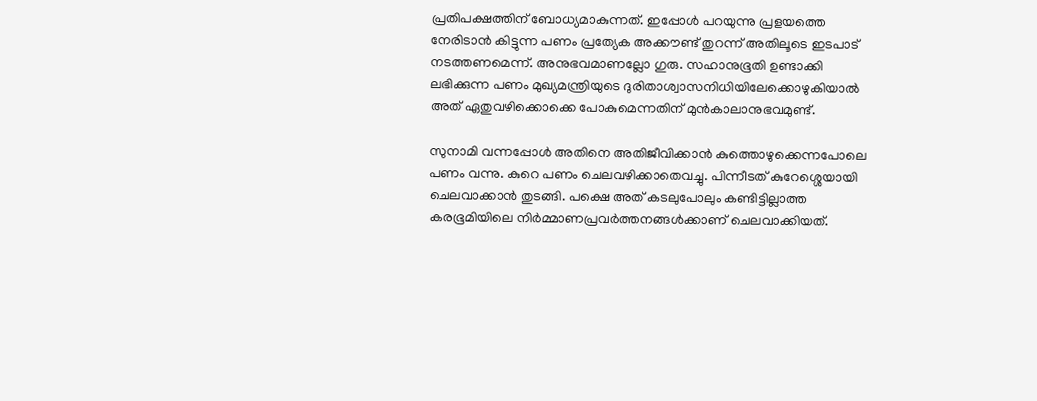പ്രതിപക്ഷത്തിന് ബോധ്യമാകുന്നത്. ഇപ്പോള്‍ പറയുന്നു പ്രളയത്തെ നേരിടാന്‍ കിട്ടുന്ന പണം പ്രത്യേക അക്കൗണ്ട് തുറന്ന് അതിലൂടെ ഇടപാട് നടത്തണമെന്ന്. അനുഭവമാണല്ലോ ഗുരു. സഹാനുഭൂതി ഉണ്ടാക്കി ലഭിക്കുന്ന പണം മുഖ്യമന്ത്രിയുടെ ദുരിതാശ്വാസനിധിയിലേക്കൊഴുകിയാല്‍ അത് ഏതുവഴിക്കൊക്കെ പോകുമെന്നതിന് മുന്‍കാലാനുഭവമുണ്ട്.

സുനാമി വന്നപ്പോള്‍ അതിനെ അതിജീവിക്കാന്‍ കുത്തൊഴുക്കെന്നപോലെ പണം വന്നു. കുറെ പണം ചെലവഴിക്കാതെവച്ചു. പിന്നീടത് കുറേശ്ശെയായി ചെലവാക്കാന്‍ തുടങ്ങി. പക്ഷെ അത് കടലുപോലും കണ്ടിട്ടില്ലാത്ത കരഭൂമിയിലെ നിര്‍മ്മാണപ്രവര്‍ത്തനങ്ങള്‍ക്കാണ് ചെലവാക്കിയത്.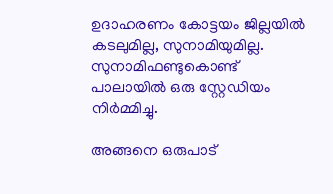ഉദാഹരണം കോട്ടയം ജില്ലയില്‍ കടലുമില്ല, സുനാമിയുമില്ല. സുനാമിഫണ്ടുകൊണ്ട് പാലായില്‍ ഒരു സ്റ്റേഡിയം നിര്‍മ്മിച്ചു.

അങ്ങനെ ഒരുപാട്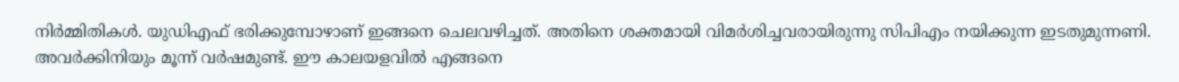നിര്‍മ്മിതികള്‍. യുഡിഎഫ് ഭരിക്കുമ്പോഴാണ് ഇങ്ങനെ ചെലവഴിച്ചത്. അതിനെ ശക്തമായി വിമര്‍ശിച്ചവരായിരുന്നു സിപിഎം നയിക്കുന്ന ഇടതുമുന്നണി. അവര്‍ക്കിനിയും മൂന്ന് വര്‍ഷമുണ്ട്. ഈ കാലയളവില്‍ എങ്ങനെ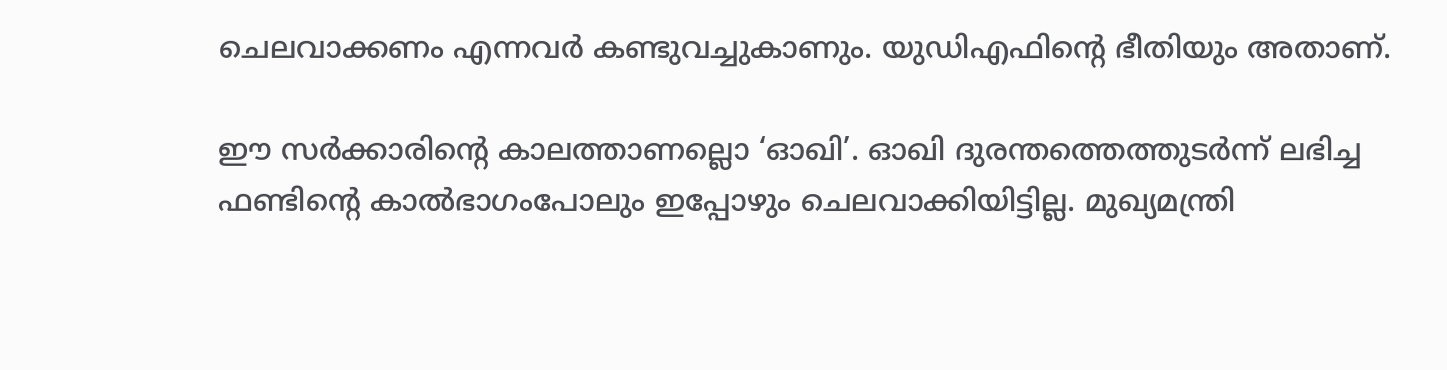ചെലവാക്കണം എന്നവര്‍ കണ്ടുവച്ചുകാണും. യുഡിഎഫിന്റെ ഭീതിയും അതാണ്.

ഈ സര്‍ക്കാരിന്റെ കാലത്താണല്ലൊ ‘ഓഖി’. ഓഖി ദുരന്തത്തെത്തുടര്‍ന്ന് ലഭിച്ച ഫണ്ടിന്റെ കാല്‍ഭാഗംപോലും ഇപ്പോഴും ചെലവാക്കിയിട്ടില്ല. മുഖ്യമന്ത്രി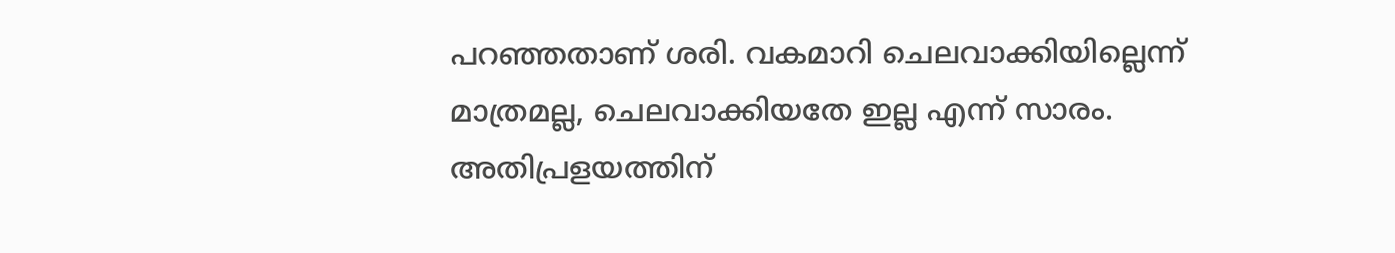പറഞ്ഞതാണ് ശരി. വകമാറി ചെലവാക്കിയില്ലെന്ന് മാത്രമല്ല, ചെലവാക്കിയതേ ഇല്ല എന്ന് സാരം. അതിപ്രളയത്തിന്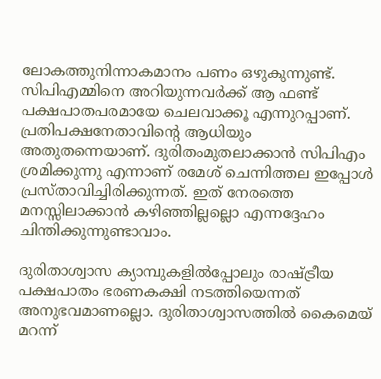ലോകത്തുനിന്നാകമാനം പണം ഒഴുകുന്നുണ്ട്. സിപിഎമ്മിനെ അറിയുന്നവര്‍ക്ക് ആ ഫണ്ട്  പക്ഷപാതപരമായേ ചെലവാക്കൂ എന്നുറപ്പാണ്. പ്രതിപക്ഷനേതാവിന്റെ ആധിയും അതുതന്നെയാണ്. ദുരിതംമുതലാക്കാന്‍ സിപിഎം ശ്രമിക്കുന്നു എന്നാണ് രമേശ് ചെന്നിത്തല ഇപ്പോള്‍ പ്രസ്താവിച്ചിരിക്കുന്നത്. ഇത് നേരത്തെ മനസ്സിലാക്കാന്‍ കഴിഞ്ഞില്ലല്ലൊ എന്നദ്ദേഹം ചിന്തിക്കുന്നുണ്ടാവാം.

ദുരിതാശ്വാസ ക്യാമ്പുകളില്‍പ്പോലും രാഷ്‌ട്രീയ പക്ഷപാതം ഭരണകക്ഷി നടത്തിയെന്നത് അനുഭവമാണല്ലൊ. ദുരിതാശ്വാസത്തില്‍ കൈമെയ് മറന്ന്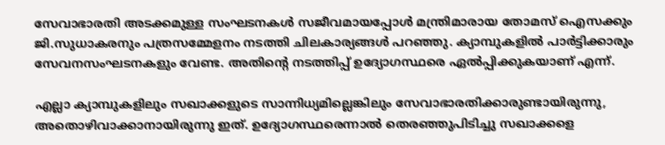സേവാഭാരതി അടക്കമുള്ള സംഘടനകള്‍ സജീവമായപ്പോള്‍ മന്ത്രിമാരായ തോമസ് ഐസക്കും ജി.സുധാകരനും പത്രസമ്മേളനം നടത്തി ചിലകാര്യങ്ങള്‍ പറഞ്ഞു. ക്യാമ്പുകളില്‍ പാര്‍ട്ടിക്കാരും സേവനസംഘടനകളും വേണ്ട. അതിന്റെ നടത്തിപ്പ് ഉദ്യോഗസ്ഥരെ ഏല്‍പ്പിക്കുകയാണ് എന്ന്.

എല്ലാ ക്യാമ്പുകളിലും സഖാക്കളുടെ സാന്നിധ്യമില്ലെങ്കിലും സേവാഭാരതിക്കാരുണ്ടായിരുന്നു, അതൊഴിവാക്കാനായിരുന്നു ഇത്. ഉദ്യോഗസ്ഥരെന്നാല്‍ തെരഞ്ഞുപിടിച്ചു സഖാക്കളെ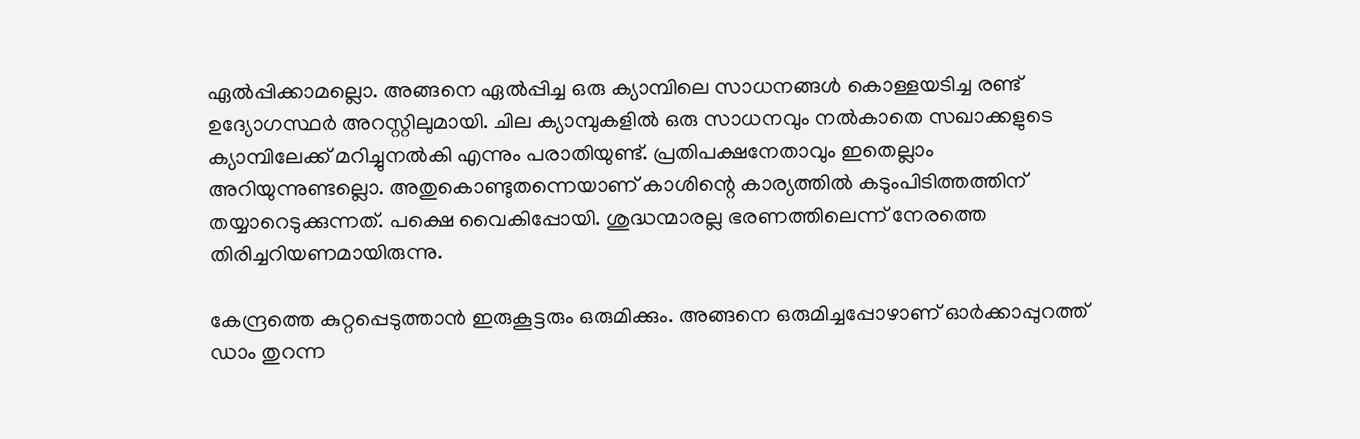ഏല്‍പ്പിക്കാമല്ലൊ. അങ്ങനെ ഏല്‍പ്പിച്ച ഒരു ക്യാമ്പിലെ സാധനങ്ങള്‍ കൊള്ളയടിച്ച രണ്ട് ഉദ്യോഗസ്ഥര്‍ അറസ്റ്റിലുമായി. ചില ക്യാമ്പുകളില്‍ ഒരു സാധനവും നല്‍കാതെ സഖാക്കളുടെ ക്യാമ്പിലേക്ക് മറിച്ചുനല്‍കി എന്നും പരാതിയുണ്ട്. പ്രതിപക്ഷനേതാവും ഇതെല്ലാം അറിയുന്നുണ്ടല്ലൊ. അതുകൊണ്ടുതന്നെയാണ് കാശിന്റെ കാര്യത്തില്‍ കടുംപിടിത്തത്തിന് തയ്യാറെടുക്കുന്നത്. പക്ഷെ വൈകിപ്പോയി. ശുദ്ധന്മാരല്ല ഭരണത്തിലെന്ന് നേരത്തെ തിരിച്ചറിയണമായിരുന്നു.

കേന്ദ്രത്തെ കുറ്റപ്പെടുത്താന്‍ ഇരുകൂട്ടരും ഒരുമിക്കും. അങ്ങനെ ഒരുമിച്ചപ്പോഴാണ് ഓര്‍ക്കാപ്പുറത്ത് ഡാം തുറന്ന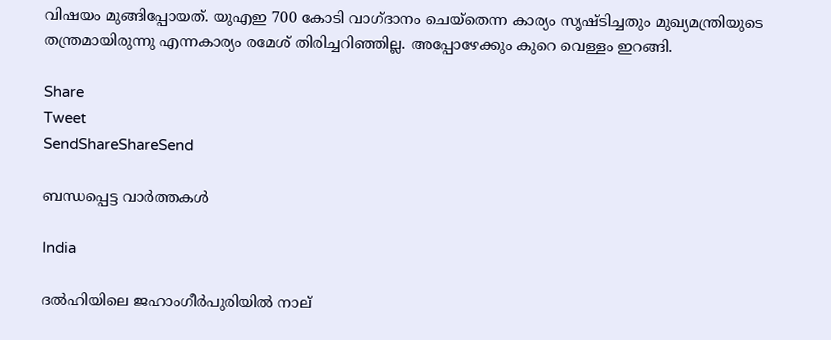വിഷയം മുങ്ങിപ്പോയത്. യുഎഇ 700 കോടി വാഗ്ദാനം ചെയ്‌തെന്ന കാര്യം സൃഷ്ടിച്ചതും മുഖ്യമന്ത്രിയുടെ തന്ത്രമായിരുന്നു എന്നകാര്യം രമേശ് തിരിച്ചറിഞ്ഞില്ല. അപ്പോഴേക്കും കുറെ വെള്ളം ഇറങ്ങി.

Share
Tweet
SendShareShareSend

ബന്ധപ്പെട്ട വാര്‍ത്തകള്‍

India

ദൽഹിയിലെ ജഹാംഗീർപുരിയിൽ നാല്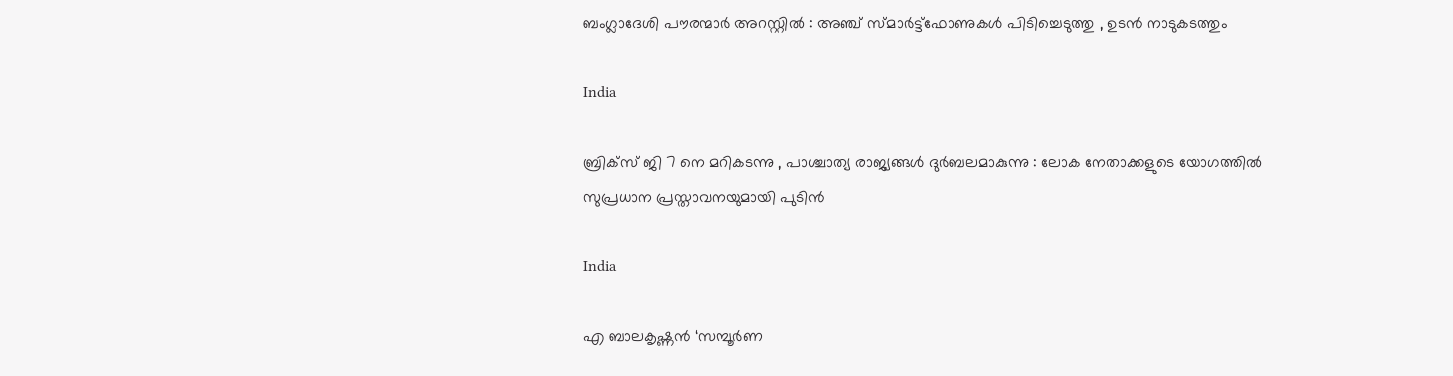ബംഗ്ലാദേശി പൗരന്മാർ അറസ്റ്റിൽ : അഞ്ച് സ്മാർട്ട്‌ഫോണുകൾ പിടിച്ചെടുത്തു , ഉടൻ നാടുകടത്തും

India

ബ്രിക്സ് ജി 7 നെ മറികടന്നു , പാശ്ചാത്യ രാജ്യങ്ങൾ ദുർബലമാകുന്നു : ലോക നേതാക്കളുടെ യോഗത്തിൽ സുപ്രധാന പ്രസ്താവനയുമായി പുടിൻ

India

എ ബാലകൃഷ്ണന്‍ ‘സമ്പൂര്‍ണ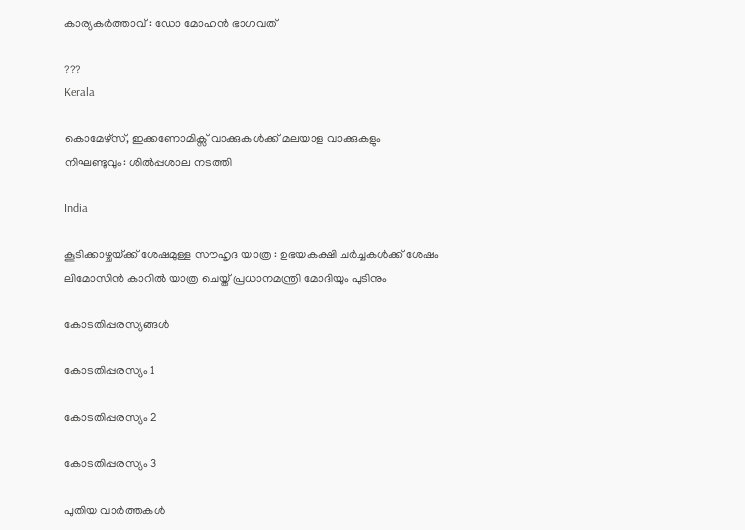കാര്യകര്‍ത്താവ് : ഡോ മോഹന്‍ ഭാഗവത്

???
Kerala

കൊമേഴ്‌സ്, ഇക്കണോമിക്സ് വാക്കുകൾക്ക് മലയാള വാക്കുകളും നിഘണ്ടുവും: ശിൽപ്പശാല നടത്തി

India

കൂടിക്കാഴ്ചയ്‌ക്ക് ശേഷമുള്ള സൗഹൃദ യാത്ര : ഉഭയകക്ഷി ചർച്ചകൾക്ക് ശേഷം ലിമോസിൻ കാറിൽ യാത്ര ചെയ്ത് പ്രധാനമന്ത്രി മോദിയും പുടിനും

കോടതിപ്പരസ്യങ്ങള്‍

കോടതിപ്പരസ്യം 1

കോടതിപ്പരസ്യം 2

കോടതിപ്പരസ്യം 3

പുതിയ വാര്‍ത്തകള്‍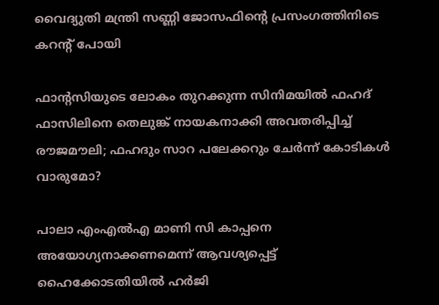വൈദ്യുതി മന്ത്രി സണ്ണി ജോസഫിന്റെ പ്രസംഗത്തിനിടെ കറന്റ് പോയി

ഫാന്‍റസിയുടെ ലോകം തുറക്കുന്ന സിനിമയില്‍ ഫഹദ് ഫാസിലിനെ തെലുങ്ക് നായകനാക്കി അവതരിപ്പിച്ച് രൗജമൗലി; ഫഹദും സാറ പലേക്കറും ചേര്‍ന്ന് കോടികള്‍ വാരുമോ?

പാലാ എംഎല്‍എ മാണി സി കാപ്പനെ അയോഗ്യനാക്കണമെന്ന് ആവശ്യപ്പെട്ട് ഹൈക്കോടതിയില്‍ ഹര്‍ജി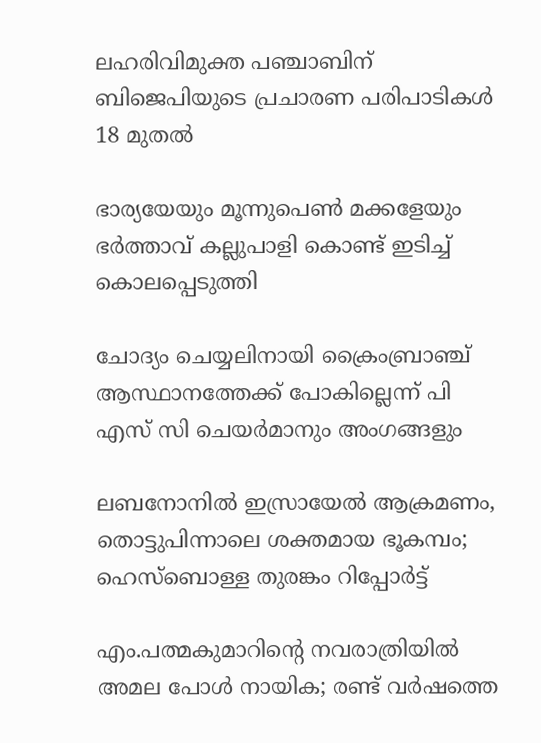ലഹരിവിമുക്ത പഞ്ചാബിന് ബിജെപിയുടെ പ്രചാരണ പരിപാടികൾ 18 മുതൽ

ഭാര്യയേയും മൂന്നുപെൺ മക്കളേയും ഭർത്താവ് കല്ലുപാളി കൊണ്ട് ഇടിച്ച് കൊലപ്പെടുത്തി

ചോദ്യം ചെയ്യലിനായി ക്രൈംബ്രാഞ്ച് ആസ്ഥാനത്തേക്ക് പോകില്ലെന്ന് പി എസ് സി ചെയര്‍മാനും അംഗങ്ങളും

ലബനോനിൽ ഇസ്രായേൽ ആക്രമണം, തൊട്ടുപിന്നാലെ ശക്തമായ ഭൂകമ്പം; ഹെസ്‌ബൊള്ള തുരങ്കം റിപ്പോർട്ട്

എം.പത്മകുമാറിന്റെ നവരാത്രിയില്‍ അമല‍ പോള്‍ നായിക; രണ്ട് വര്‍ഷത്തെ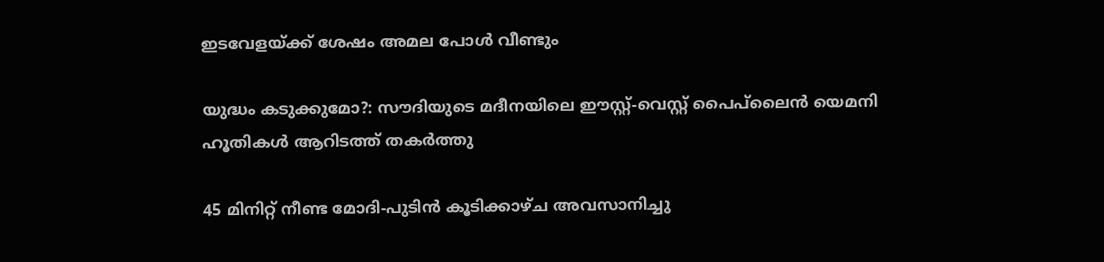ഇടവേളയ്‌ക്ക് ശേഷം അമല പോള്‍ വീണ്ടും

യുദ്ധം കടുക്കുമോ?: സൗദിയുടെ മദീനയിലെ ഈസ്റ്റ്-വെസ്റ്റ് പൈപ്‌ലൈൻ യെമനി ഹൂതികൾ ആറിടത്ത് തകർത്തു

45 മിനിറ്റ് നീണ്ട മോദി-പുടിൻ കൂടിക്കാഴ്ച അവസാനിച്ചു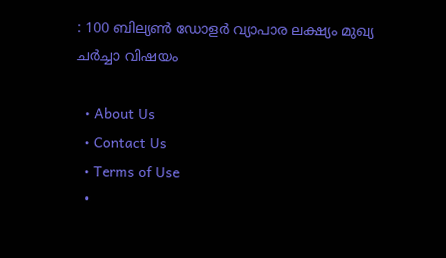: 100 ബില്യൺ ഡോളർ വ്യാപാര ലക്ഷ്യം മുഖ്യ ചർച്ചാ വിഷയം

  • About Us
  • Contact Us
  • Terms of Use
  •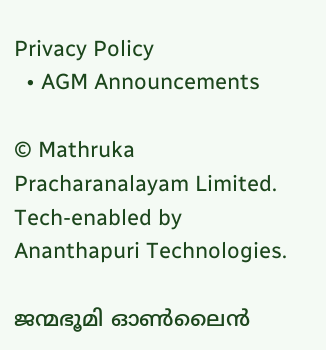Privacy Policy
  • AGM Announcements

© Mathruka Pracharanalayam Limited.
Tech-enabled by Ananthapuri Technologies.

ജന്മഭൂമി ഓണ്‍ലൈന്‍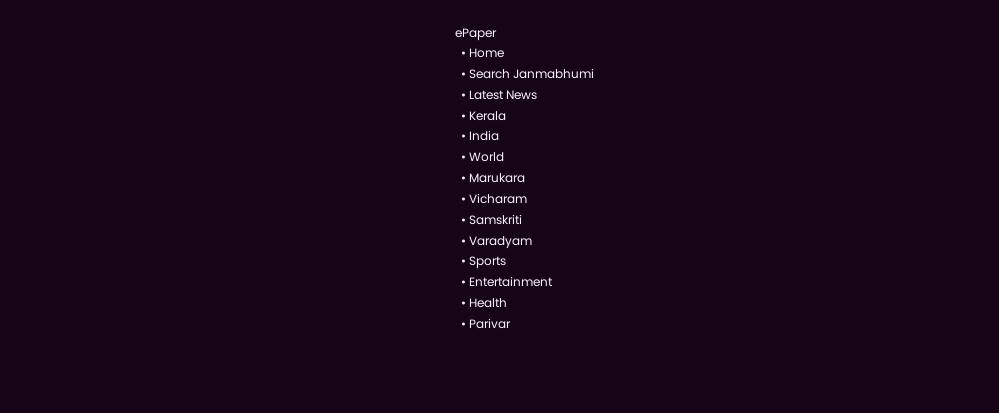ePaper
  • Home
  • Search Janmabhumi
  • Latest News
  • Kerala
  • India
  • World
  • Marukara
  • Vicharam
  • Samskriti
  • Varadyam
  • Sports
  • Entertainment
  • Health
  • Parivar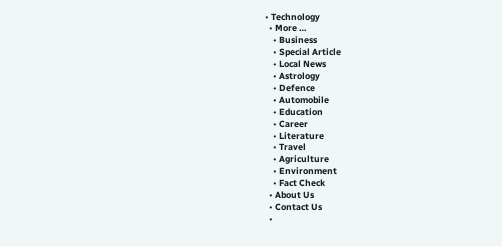• Technology
  • More …
    • Business
    • Special Article
    • Local News
    • Astrology
    • Defence
    • Automobile
    • Education
    • Career
    • Literature
    • Travel
    • Agriculture
    • Environment
    • Fact Check
  • About Us
  • Contact Us
  •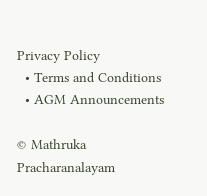Privacy Policy
  • Terms and Conditions
  • AGM Announcements

© Mathruka Pracharanalayam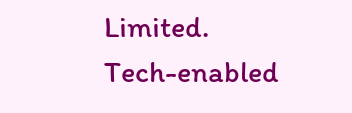Limited.
Tech-enabled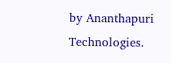by Ananthapuri Technologies.